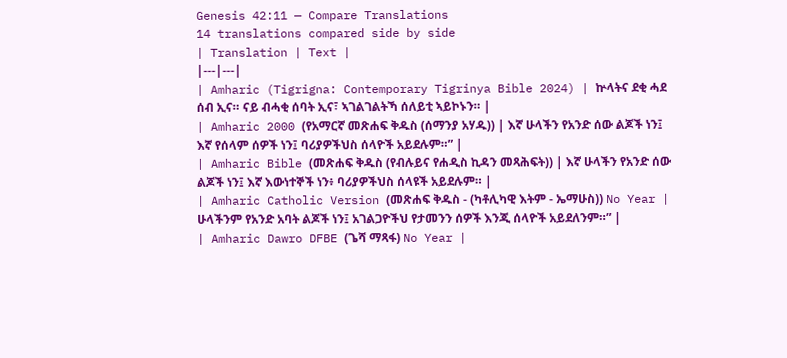Genesis 42:11 — Compare Translations
14 translations compared side by side
| Translation | Text |
|---|---|
| Amharic (Tigrigna: Contemporary Tigrinya Bible 2024) | ኵላትና ደቂ ሓደ ሰብ ኢና። ናይ ብሓቂ ሰባት ኢና፣ ኣገልገልትኻ ሰለይቲ ኣይኮኑን። |
| Amharic 2000 (የአማርኛ መጽሐፍ ቅዱስ (ሰማንያ አሃዱ)) | እኛ ሁላችን የአንድ ሰው ልጆች ነን፤ እኛ የሰላም ሰዎች ነን፤ ባሪያዎችህስ ሰላዮች አይደሉም።” |
| Amharic Bible (መጽሐፍ ቅዱስ (የብሉይና የሐዲስ ኪዳን መጻሕፍት)) | እኛ ሁላችን የአንድ ሰው ልጆች ነን፤ እኛ እውነተኞች ነን፥ ባሪያዎችህስ ሰላዩች አይደሉም። |
| Amharic Catholic Version (መጽሐፍ ቅዱስ - (ካቶሊካዊ እትም - ኤማሁስ)) No Year | ሁላችንም የአንድ አባት ልጆች ነን፤ አገልጋዮችህ የታመንን ሰዎች እንጂ ሰላዮች አይደለንም።” |
| Amharic Dawro DFBE (ጌሻ ማጻፋ) No Year |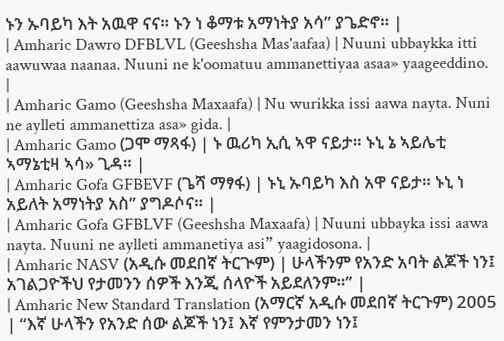ኑን ኡባይካ እት አዉዋ ናና። ኑን ነ ቆማቱ አማነትያ አሳ” ያጌድኖ። |
| Amharic Dawro DFBLVL (Geeshsha Mas'aafaa) | Nuuni ubbaykka itti aawuwaa naanaa. Nuuni ne k'oomatuu ammanettiyaa asaa» yaageeddino. |
| Amharic Gamo (Geeshsha Maxaafa) | Nu wurikka issi aawa nayta. Nuni ne aylleti ammanettiza asa» gida. |
| Amharic Gamo (ጋሞ ማጻፋ) | ኑ ዉሪካ ኢሲ ኣዋ ናይታ። ኑኒ ኔ ኣይሌቲ ኣማኔቲዛ ኣሳ» ጊዳ። |
| Amharic Gofa GFBEVF (ጌሻ ማፃፋ) | ኑኒ ኡባይካ እስ አዋ ናይታ። ኑኒ ነ አይለት አማነትያ አስ” ያግዶሶና። |
| Amharic Gofa GFBLVF (Geeshsha Maxaafa) | Nuuni ubbayka issi aawa nayta. Nuuni ne aylleti ammanetiya asi” yaagidosona. |
| Amharic NASV (አዲሱ መደበኛ ትርጒም) | ሁላችንም የአንድ አባት ልጆች ነን፤ አገልጋዮችህ የታመንን ሰዎች እንጂ ሰላዮች አይደለንም።” |
| Amharic New Standard Translation (አማርኛ አዲሱ መደበኛ ትርጉም) 2005 | “እኛ ሁላችን የአንድ ሰው ልጆች ነን፤ እኛ የምንታመን ነን፤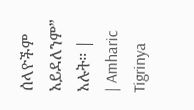ሰላዮችም አይደለንም” አሉት። |
| Amharic Tigrinya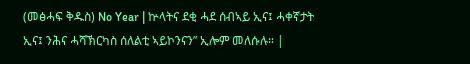(መፅሓፍ ቅዱስ) No Year | ኵላትና ደቂ ሓደ ሰብኣይ ኢና፤ ሓቀኛታት ኢና፤ ንሕና ሓሻኽርካስ ሰለልቲ ኣይኮንናን” ኢሎም መለሱሉ። |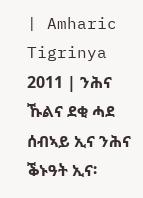| Amharic Tigrinya 2011 | ንሕና ኹልና ደቂ ሓደ ሰብኣይ ኢና ንሕና ቕኑዓት ኢና፡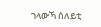ገላውኻ ሰለይቲ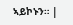ኣይኮኑን። |